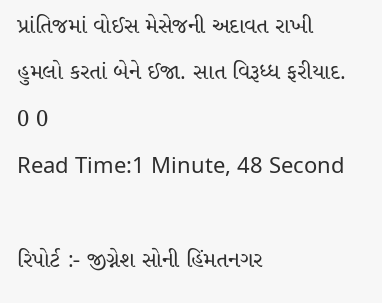પ્રાંતિજમાં વોઈસ મેસેજની અદાવત રાખી હુમલો કરતાં બેને ઈજા. સાત વિરૂધ્ધ ફરીયાદ.
0 0
Read Time:1 Minute, 48 Second

રિપોર્ટ :- જીગ્નેશ સોની હિંમતનગર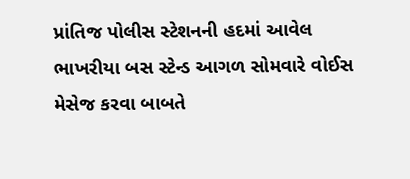પ્રાંતિજ પોલીસ સ્ટેશનની હદમાં આવેલ ભાખરીયા બસ સ્ટેન્ડ આગળ સોમવારે વોઈસ મેસેજ કરવા બાબતે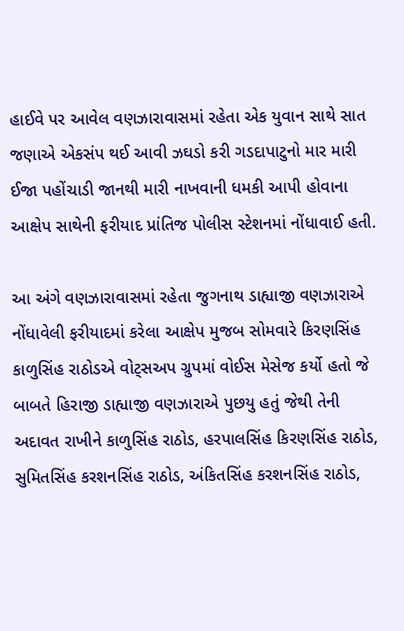હાઈવે પર આવેલ વણઝારાવાસમાં રહેતા એક યુવાન સાથે સાત જણાએ એકસંપ થઈ આવી ઝઘડો કરી ગડદાપાટુનો માર મારી ઈજા પહોંચાડી જાનથી મારી નાખવાની ધમકી આપી હોવાના આક્ષેપ સાથેની ફરીયાદ પ્રાંતિજ પોલીસ સ્ટેશનમાં નોંધાવાઈ હતી.

આ અંગે વણઝારાવાસમાં રહેતા જુગનાથ ડાહ્યાજી વણઝારાએ નોંધાવેલી ફરીયાદમાં કરેલા આક્ષેપ મુજબ સોમવારે કિરણસિંહ કાળુસિંહ રાઠોડએ વોટ્સઅપ ગ્રુપમાં વોઈસ મેસેજ કર્યો હતો જે બાબતે હિરાજી ડાહ્યાજી વણઝારાએ પુછયુ હતું જેથી તેની અદાવત રાખીને કાળુસિંહ રાઠોડ, હરપાલસિંહ કિરણસિંહ રાઠોડ, સુમિતસિંહ કરશનસિંહ રાઠોડ, અંકિતસિંહ કરશનસિંહ રાઠોડ,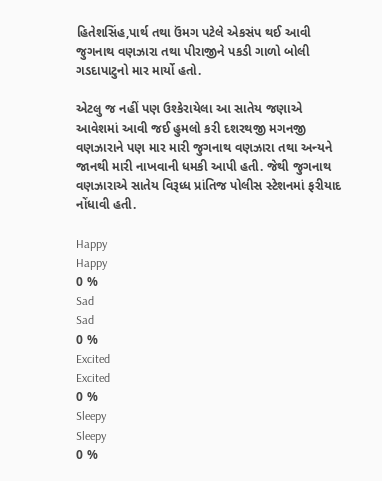હિતેશસિંહ,પાર્થ તથા ઉંમગ પટેલે એકસંપ થઈ આવી જુગનાથ વણઝારા તથા પીરાજીને પકડી ગાળો બોલી ગડદાપાટુનો માર માર્યો હતો.

એટલુ જ નહીં પણ ઉશ્કેરાયેલા આ સાતેય જણાએ આવેશમાં આવી જઈ હુમલો કરી દશરથજી મગનજી વણઝારાને પણ માર મારી જુગનાથ વણઝારા તથા અન્યને જાનથી મારી નાખવાની ધમકી આપી હતી. જેથી જુગનાથ વણઝારાએ સાતેય વિરૂધ્ધ પ્રાંતિજ પોલીસ સ્ટેશનમાં ફરીયાદ નોંધાવી હતી.

Happy
Happy
0 %
Sad
Sad
0 %
Excited
Excited
0 %
Sleepy
Sleepy
0 %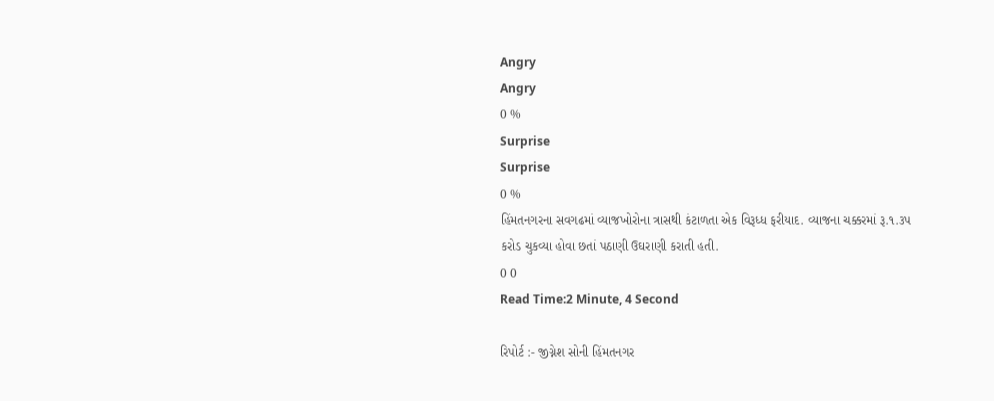Angry
Angry
0 %
Surprise
Surprise
0 %
હિંમતનગરના સવગઢમાં વ્યાજખોરોના ત્રાસથી કંટાળતા એક વિરૂધ્ધ ફરીયાદ. વ્યાજના ચક્કરમાં રૂ.૧.૩પ કરોડ ચુકવ્યા હોવા છતાં પઠાણી ઉઘરાણી કરાતી હતી.
0 0
Read Time:2 Minute, 4 Second

રિપોર્ટ :- જીગ્નેશ સોની હિંમતનગર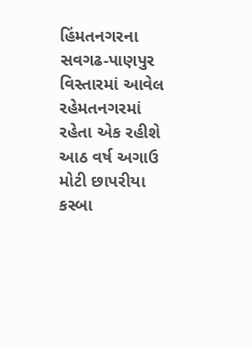હિંમતનગરના સવગઢ-પાણપુર વિસ્તારમાં આવેલ રહેમતનગરમાં રહેતા એક રહીશે આઠ વર્ષ અગાઉ મોટી છાપરીયા કસ્બા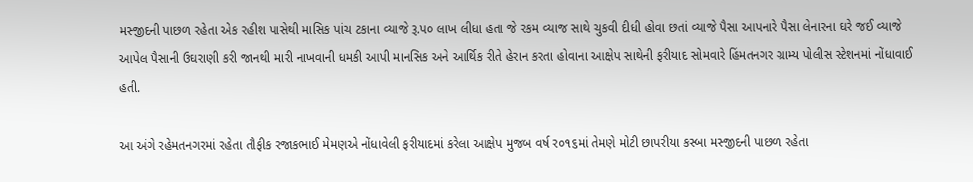મસ્જીદની પાછળ રહેતા એક રહીશ પાસેથી માસિક પાંચ ટકાના વ્યાજે રૂ.પ૦ લાખ લીધા હતા જે રકમ વ્યાજ સાથે ચુકવી દીધી હોવા છતાં વ્યાજે પૈસા આપનારે પૈસા લેનારના ઘરે જઈ વ્યાજે આપેલ પૈસાની ઉઘરાણી કરી જાનથી મારી નાખવાની ધમકી આપી માનસિક અને આર્થિક રીતે હેરાન કરતા હોવાના આક્ષેપ સાથેની ફરીયાદ સોમવારે હિંમતનગર ગ્રામ્ય પોલીસ સ્ટેશનમાં નોંધાવાઈ હતી.

આ અંગે રહેમતનગરમાં રહેતા તૌફીક રજાકભાઈ મેમણએ નોંધાવેલી ફરીયાદમાં કરેલા આક્ષેપ મુજબ વર્ષ ર૦૧૬માં તેમણે મોટી છાપરીયા કસ્બા મસ્જીદની પાછળ રહેતા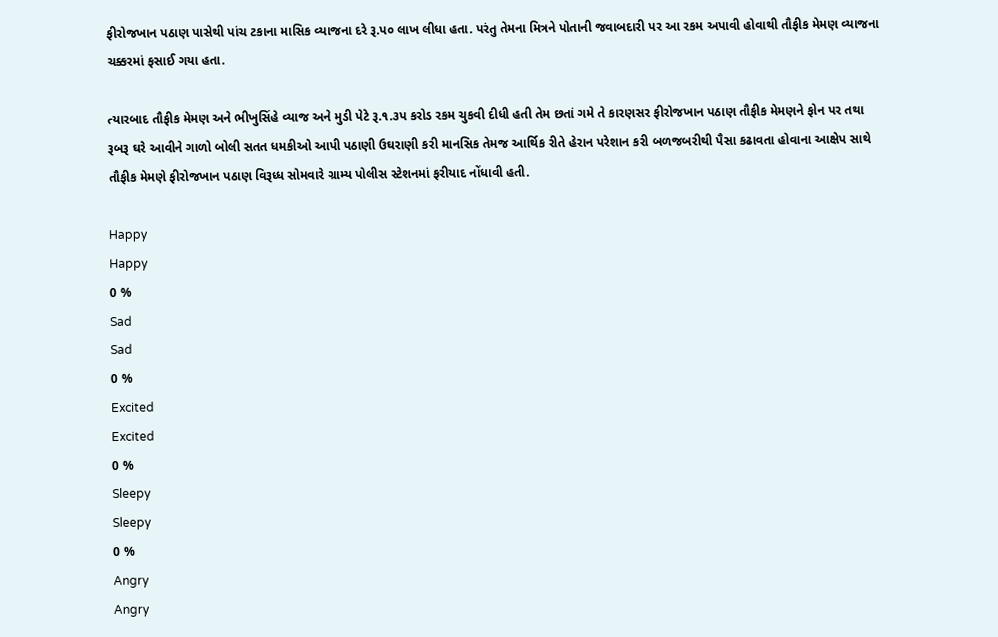ફીરોજખાન પઠાણ પાસેથી પાંચ ટકાના માસિક વ્યાજના દરે રૂ.પ૦ લાખ લીધા હતા. પરંતુ તેમના મિત્રને પોતાની જવાબદારી પર આ રકમ અપાવી હોવાથી તૌફીક મેમણ વ્યાજના ચક્કરમાં ફસાઈ ગયા હતા.

ત્યારબાદ તૌફીક મેમણ અને ભીખુસિંહે વ્યાજ અને મુડી પેટે રૂ.૧.૩પ કરોડ રકમ ચુકવી દીધી હતી તેમ છતાં ગમે તે કારણસર ફીરોજખાન પઠાણ તૌફીક મેમણને ફોન પર તથા રૂબરૂ ઘરે આવીને ગાળો બોલી સતત ધમકીઓ આપી પઠાણી ઉઘરાણી કરી માનસિક તેમજ આર્થિક રીતે હેરાન પરેશાન કરી બળજબરીથી પૈસા કઢાવતા હોવાના આક્ષેપ સાથે તૌફીક મેમણે ફીરોજખાન પઠાણ વિરૂધ્ધ સોમવારે ગ્રામ્ય પોલીસ સ્ટેશનમાં ફરીયાદ નોંધાવી હતી.

Happy
Happy
0 %
Sad
Sad
0 %
Excited
Excited
0 %
Sleepy
Sleepy
0 %
Angry
Angry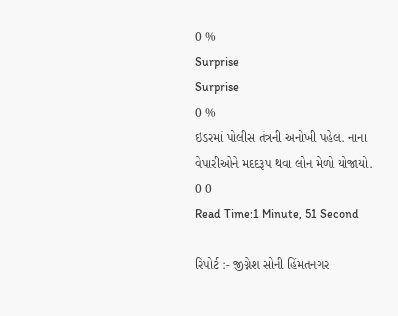0 %
Surprise
Surprise
0 %
ઇડરમાં પોલીસ તંત્રની અનોખી પહેલ. નાના વેપારીઓને મદદરૂપ થવા લોન મેળો યોજાયો.
0 0
Read Time:1 Minute, 51 Second

રિપોર્ટ :- જીગ્નેશ સોની હિંમતનગર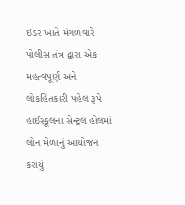ઇડર ખાતે મંગળવારે પોલીસ તંત્ર દ્વારા એક મહત્વપૂર્ણ અને લોકહિતકારી પહેલ રૂપે હાઈસ્કૂલના સેન્ટ્રલ હોલમાં લોન મેળાનું આયોજન કરાયું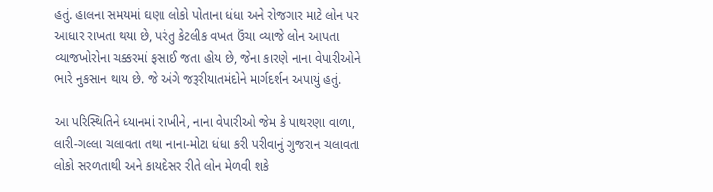હતું. હાલના સમયમાં ઘણા લોકો પોતાના ધંધા અને રોજગાર માટે લોન પર આધાર રાખતા થયા છે, પરંતુ કેટલીક વખત ઉંચા વ્યાજે લોન આપતા વ્યાજખોરોના ચક્કરમાં ફસાઈ જતા હોય છે, જેના કારણે નાના વેપારીઓને ભારે નુકસાન થાય છે. જે અંગે જરૂરીયાતમંદોને માર્ગદર્શન અપાયું હતું.

આ પરિસ્થિતિને ધ્યાનમાં રાખીને, નાના વેપારીઓ જેમ કે પાથરણા વાળા, લારી-ગલ્લા ચલાવતા તથા નાના-મોટા ધંધા કરી પરીવાનું ગુજરાન ચલાવતા લોકો સરળતાથી અને કાયદેસર રીતે લોન મેળવી શકે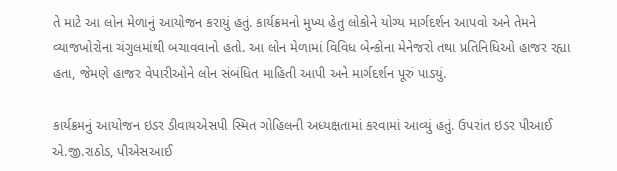તે માટે આ લોન મેળાનું આયોજન કરાયું હતું. કાર્યક્રમનો મુખ્ય હેતુ લોકોને યોગ્ય માર્ગદર્શન આપવો અને તેમને વ્યાજખોરોના ચંગુલમાંથી બચાવવાનો હતો. આ લોન મેળામાં વિવિધ બેન્કોના મેનેજરો તથા પ્રતિનિધિઓ હાજર રહ્યા હતા, જેમણે હાજર વેપારીઓને લોન સંબંધિત માહિતી આપી અને માર્ગદર્શન પૂરું પાડયું.

કાર્યક્રમનું આયોજન ઇડર ડીવાયએસપી સ્મિત ગોહિલની અધ્યક્ષતામાં કરવામાં આવ્યું હતું. ઉપરાંત ઇડર પીઆઈ એ.જી.રાઠોડ, પીએસઆઈ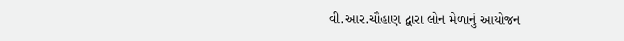વી.આર.ચૌહાણ દ્વારા લોન મેળાનું આયોજન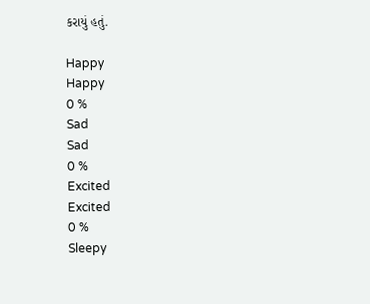કરાયું હતું.

Happy
Happy
0 %
Sad
Sad
0 %
Excited
Excited
0 %
Sleepy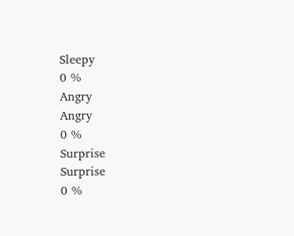Sleepy
0 %
Angry
Angry
0 %
Surprise
Surprise
0 %